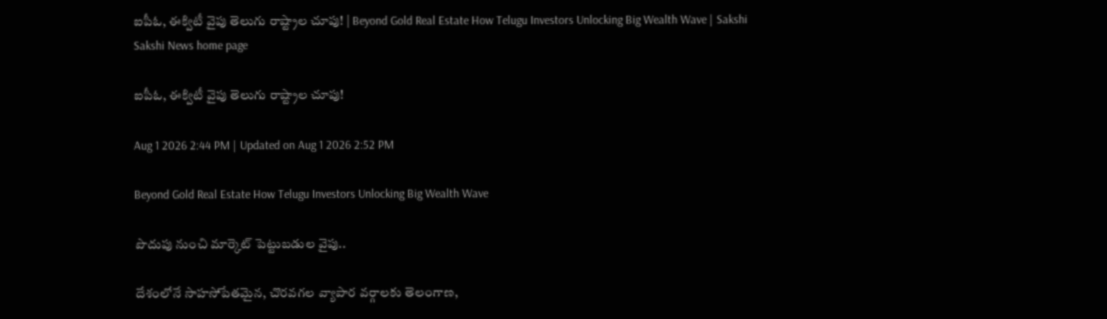ఐపీఓ, ఈక్విటీ వైపు తెలుగు రాష్ట్రాల చూపు! | Beyond Gold Real Estate How Telugu Investors Unlocking Big Wealth Wave | Sakshi
Sakshi News home page

ఐపీఓ, ఈక్విటీ వైపు తెలుగు రాష్ట్రాల చూపు!

Aug 1 2026 2:44 PM | Updated on Aug 1 2026 2:52 PM

Beyond Gold Real Estate How Telugu Investors Unlocking Big Wealth Wave

పొదుపు నుంచి మార్కెట్ పెట్టుబడుల వైపు..

దేశంలోనే సాహసోపేతమైన, చొరవగల వ్యాపార వర్గాలకు తెలంగాణ,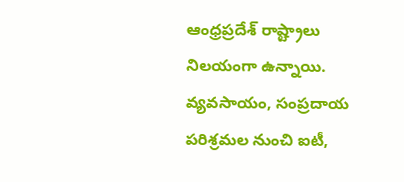ఆంధ్రప్రదేశ్ రాష్ట్రాలు నిలయంగా ఉన్నాయి. వ్యవసాయం, సంప్రదాయ పరిశ్రమల నుంచి ఐటీ,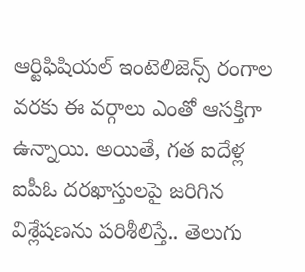ఆర్టిఫిషియల్ ఇంటెలిజెన్స్ రంగాల వరకు ఈ వర్గాలు ఎంతో ఆసక్తిగా ఉన్నాయి. అయితే, గత ఐదేళ్ల ఐపీఓ దరఖాస్తులపై జరిగిన విశ్లేషణను పరిశీలిస్తే.. తెలుగు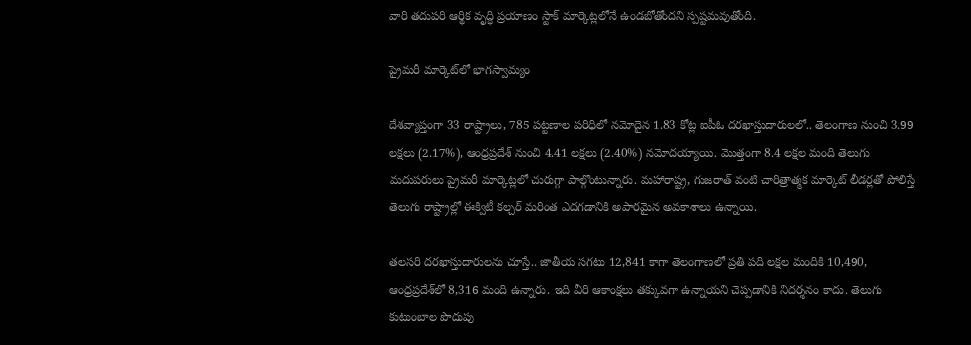వారి తదుపరి ఆర్థిక వృద్ధి ప్రయాణం స్టాక్ మార్కెట్లలోనే ఉండబోతోందని స్పష్టమవుతోంది.

ప్రైమరీ మార్కెట్‌లో భాగస్వామ్యం

దేశవ్యాప్తంగా 33 రాష్ట్రాలు, 785 పట్టణాల పరిధిలో నమోదైన 1.83 కోట్ల ఐపీఓ దరఖాస్తుదారులలో.. తెలంగాణ నుంచి 3.99 లక్షలు (2.17%), ఆంధ్రప్రదేశ్ నుంచి 4.41 లక్షలు (2.40%) నమోదయ్యాయి. మొత్తంగా 8.4 లక్షల మంది తెలుగు మదుపరులు ప్రైమరీ మార్కెట్లలో చురుగ్గా పాల్గొంటున్నారు. మహారాష్ట్ర, గుజరాత్ వంటి చారిత్రాత్మక మార్కెట్ లీడర్లతో పోలిస్తే తెలుగు రాష్ట్రాల్లో ఈక్విటీ కల్చర్‌ మరింత ఎదగడానికి అపారమైన అవకాశాలు ఉన్నాయి.

తలసరి దరఖాస్తుదారులను చూస్తే.. జాతీయ సగటు 12,841 కాగా తెలంగాణలో ప్రతి పది లక్షల మందికి 10,490, ఆంధ్రప్రదేశ్‌లో 8,316 మంది ఉన్నారు. ఇది వీరి ఆకాంక్షలు తక్కువగా ఉన్నాయని చెప్పడానికి నిదర్శనం కాదు. తెలుగు కుటుంబాల పొదుపు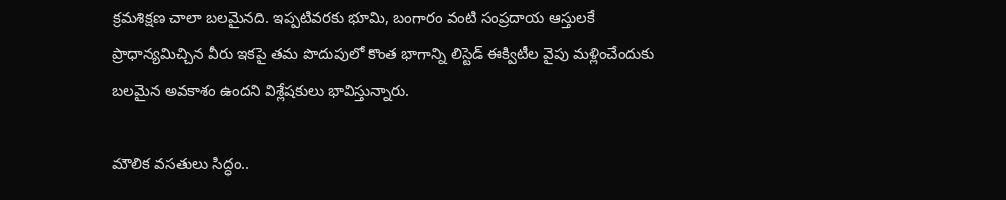క్రమశిక్షణ చాలా బలమైనది. ఇప్పటివరకు భూమి, బంగారం వంటి సంప్రదాయ ఆస్తులకే ప్రాధాన్యమిచ్చిన వీరు ఇకపై తమ పొదుపులో కొంత భాగాన్ని లిస్టెడ్ ఈక్విటీల వైపు మళ్లించేందుకు బలమైన అవకాశం ఉందని విశ్లేషకులు భావిస్తున్నారు.

మౌలిక వసతులు సిద్ధం..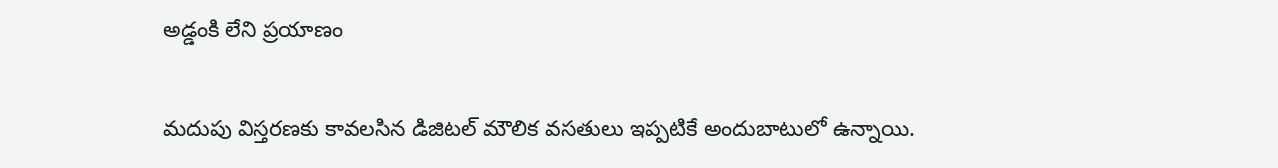అడ్డంకి లేని ప్రయాణం

మదుపు విస్తరణకు కావలసిన డిజిటల్ మౌలిక వసతులు ఇప్పటికే అందుబాటులో ఉన్నాయి.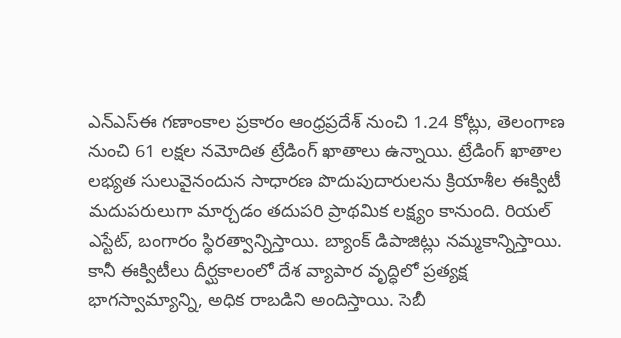ఎన్‌ఎస్‌ఈ గణాంకాల ప్రకారం ఆంధ్రప్రదేశ్ నుంచి 1.24 కోట్లు, తెలంగాణ నుంచి 61 లక్షల నమోదిత ట్రేడింగ్ ఖాతాలు ఉన్నాయి. ట్రేడింగ్ ఖాతాల లభ్యత సులువైనందున సాధారణ పొదుపుదారులను క్రియాశీల ఈక్విటీ మదుపరులుగా మార్చడం తదుపరి ప్రాథమిక లక్ష్యం కానుంది. రియల్ ఎస్టేట్, బంగారం స్థిరత్వాన్నిస్తాయి. బ్యాంక్ డిపాజిట్లు నమ్మకాన్నిస్తాయి. కానీ ఈక్విటీలు దీర్ఘకాలంలో దేశ వ్యాపార వృద్ధిలో ప్రత్యక్ష భాగస్వామ్యాన్ని, అధిక రాబడిని అందిస్తాయి. సెబీ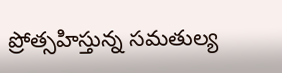ప్రోత్సహిస్తున్న సమతుల్య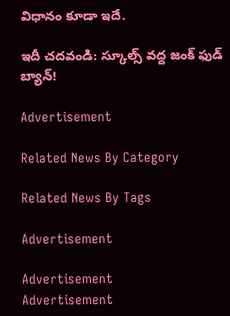విధానం కూడా ఇదే.

ఇదీ చదవండి: స్కూల్స్ వద్ద జంక్ ఫుడ్ బ్యాన్!

Advertisement

Related News By Category

Related News By Tags

Advertisement

Advertisement
Advertisement